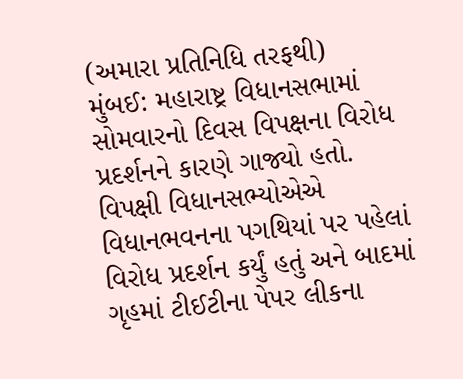(અમારા પ્રતિનિધિ તરફથી)
મુંબઈ: મહારાષ્ટ્ર વિધાનસભામાં સોમવારનો દિવસ વિપક્ષના વિરોધ પ્રદર્શનને કારણે ગાજ્યો હતો. વિપક્ષી વિધાનસભ્યોએએ વિધાનભવનના પગથિયાં પર પહેલાં વિરોધ પ્રદર્શન કર્યું હતું અને બાદમાં ગૃહમાં ટીઈટીના પેપર લીકના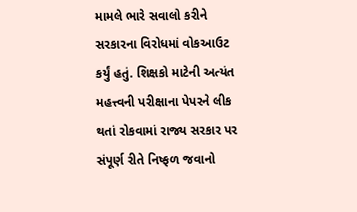મામલે ભારે સવાલો કરીને સરકારના વિરોધમાં વોકઆઉટ કર્યું હતું. શિક્ષકો માટેની અત્યંત મહત્ત્વની પરીક્ષાના પેપરને લીક થતાં રોકવામાં રાજ્ય સરકાર પર સંપૂર્ણ રીતે નિષ્ફળ જવાનો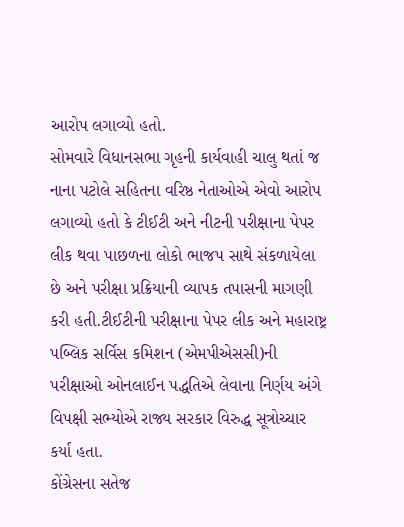આરોપ લગાવ્યો હતો.
સોમવારે વિધાનસભા ગૃહની કાર્યવાહી ચાલુ થતાં જ નાના પટોલે સહિતના વરિષ્ઠ નેતાઓએ એવો આરોપ લગાવ્યો હતો કે ટીઈટી અને નીટની પરીક્ષાના પેપર લીક થવા પાછળના લોકો ભાજપ સાથે સંકળાયેલા છે અને પરીક્ષા પ્રક્રિયાની વ્યાપક તપાસની માગણી કરી હતી.ટીઈટીની પરીક્ષાના પેપર લીક અને મહારાષ્ટ્ર પબ્લિક સર્વિસ કમિશન (એમપીએસસી)ની પરીક્ષાઓ ઓનલાઈન પદ્ધતિએ લેવાના નિર્ણય અંગે વિપક્ષી સભ્યોએ રાજ્ય સરકાર વિરુદ્ધ સૂત્રોચ્ચાર કર્યા હતા.
કોંગ્રેસના સતેજ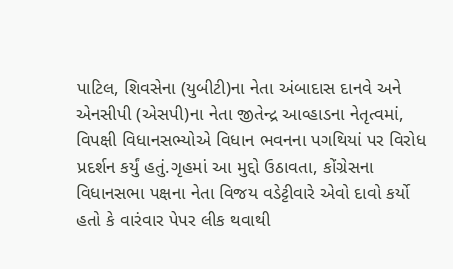પાટિલ, શિવસેના (યુબીટી)ના નેતા અંબાદાસ દાનવે અને એનસીપી (એસપી)ના નેતા જીતેન્દ્ર આવ્હાડના નેતૃત્વમાં, વિપક્ષી વિધાનસભ્યોએ વિધાન ભવનના પગથિયાં પર વિરોધ પ્રદર્શન કર્યું હતું.ગૃહમાં આ મુદ્દો ઉઠાવતા, કોંગ્રેસના વિધાનસભા પક્ષના નેતા વિજય વડેટ્ટીવારે એવો દાવો કર્યો હતો કે વારંવાર પેપર લીક થવાથી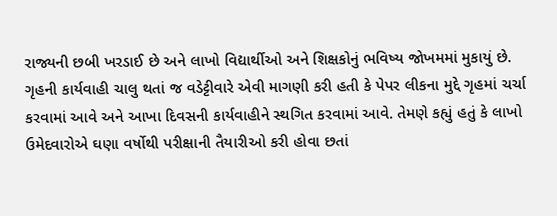રાજ્યની છબી ખરડાઈ છે અને લાખો વિદ્યાર્થીઓ અને શિક્ષકોનું ભવિષ્ય જોખમમાં મુકાયું છે.
ગૃહની કાર્યવાહી ચાલુ થતાં જ વડેટ્ટીવારે એવી માગણી કરી હતી કે પેપર લીકના મુદ્દે ગૃહમાં ચર્ચા કરવામાં આવે અને આખા દિવસની કાર્યવાહીને સ્થગિત કરવામાં આવે. તેમણે કહ્યું હતું કે લાખો ઉમેદવારોએ ઘણા વર્ષોથી પરીક્ષાની તૈયારીઓ કરી હોવા છતાં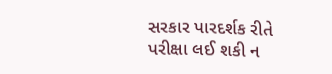સરકાર પારદર્શક રીતે પરીક્ષા લઈ શકી ન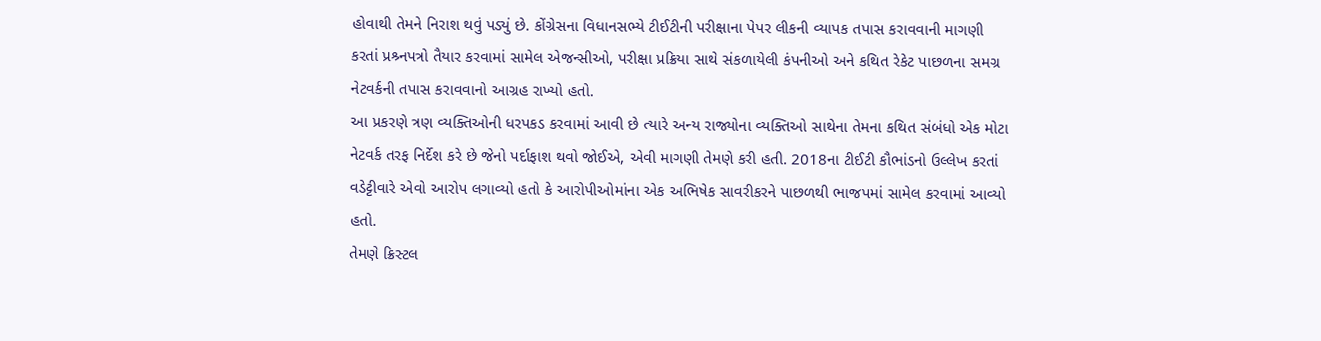હોવાથી તેમને નિરાશ થવું પડ્યું છે. કોંગ્રેસના વિધાનસભ્યે ટીઈટીની પરીક્ષાના પેપર લીકની વ્યાપક તપાસ કરાવવાની માગણી કરતાં પ્રશ્ર્નપત્રો તૈયાર કરવામાં સામેલ એજન્સીઓ, પરીક્ષા પ્રક્રિયા સાથે સંકળાયેલી કંપનીઓ અને કથિત રેકેટ પાછળના સમગ્ર નેટવર્કની તપાસ કરાવવાનો આગ્રહ રાખ્યો હતો.
આ પ્રકરણે ત્રણ વ્યક્તિઓની ધરપકડ કરવામાં આવી છે ત્યારે અન્ય રાજ્યોના વ્યક્તિઓ સાથેના તેમના કથિત સંબંધો એક મોટા નેટવર્ક તરફ નિર્દેશ કરે છે જેનો પર્દાફાશ થવો જોઈએ, એવી માગણી તેમણે કરી હતી. 2018ના ટીઈટી કૌભાંડનો ઉલ્લેખ કરતાં વડેટ્ટીવારે એવો આરોપ લગાવ્યો હતો કે આરોપીઓમાંના એક અભિષેક સાવરીકરને પાછળથી ભાજપમાં સામેલ કરવામાં આવ્યો હતો.
તેમણે ક્રિસ્ટલ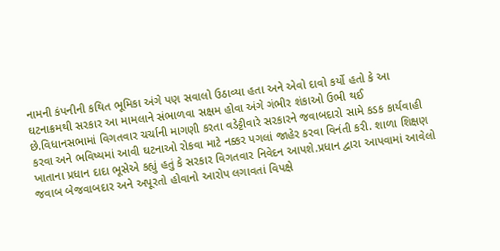નામની કંપનીની કથિત ભૂમિકા અંગે પણ સવાલો ઉઠાવ્યા હતા અને એવો દાવો કર્યો હતો કે આ ઘટનાક્રમથી સરકાર આ મામલાને સંભાળવા સક્ષમ હોવા અંગે ગંભીર શંકાઓ ઉભી થઈ છે.વિધાનસભામાં વિગતવાર ચર્ચાની માગણી કરતા વડેટ્ટીવારે સરકારને જવાબદારો સામે કડક કાર્યવાહી કરવા અને ભવિષ્યમાં આવી ઘટનાઓ રોકવા માટે નક્કર પગલાં જાહેર કરવા વિનંતી કરી. શાળા શિક્ષણ ખાતાના પ્રધાન દાદા ભૂસેએ કહ્યું હતું કે સરકાર વિગતવાર નિવેદન આપશે.પ્રધાન દ્વારા આપવામાં આવેલો જવાબ બેજવાબદાર અને અપૂરતો હોવાનો આરોપ લગાવતાં વિપક્ષે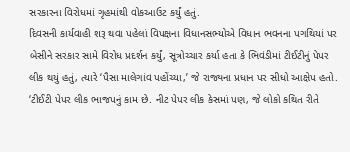સરકારના વિરોધમાં ગૃહમાંથી વોકઆઉટ કર્યું હતું.
દિવસની કાર્યવાહી શરૂ થવા પહેલાં વિપક્ષના વિધાનસભ્યોએ વિધાન ભવનના પગથિયાં પર બેસીને સરકાર સામે વિરોધ પ્રદર્શન કર્યું, સૂત્રોચ્ચાર કર્યા હતા કે ભિવંડીમાં ટીઈટીનું પેપર લીક થયું હતું, ત્યારે ‘પૈસા માલેગાંવ પહોંચ્યા,’ જે રાજ્યના પ્રધાન પર સીધો આક્ષેપ હતો. ‘ટીઈટી પેપર લીક ભાજપનું કામ છે. નીટ પેપર લીક કેસમાં પણ, જે લોકો કથિત રીતે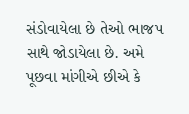સંડોવાયેલા છે તેઓ ભાજપ સાથે જોડાયેલા છે. અમે પૂછવા માંગીએ છીએ કે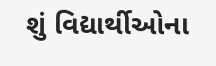શું વિદ્યાર્થીઓના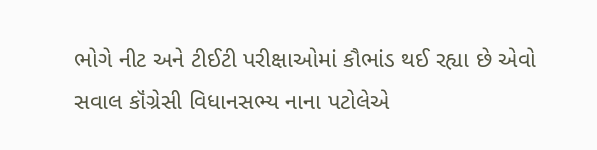ભોગે નીટ અને ટીઈટી પરીક્ષાઓમાં કૌભાંડ થઈ રહ્યા છે એવો સવાલ કૉંગ્રેસી વિધાનસભ્ય નાના પટોલેએ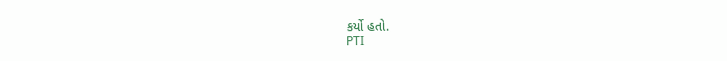કર્યો હતો.
PTI